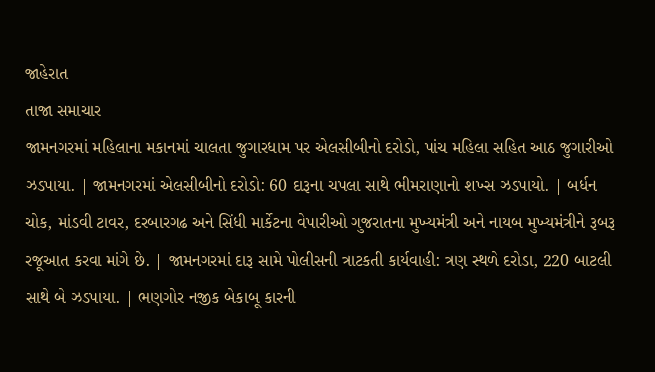જાહેરાત
તાજા સમાચાર
જામનગરમાં મહિલાના મકાનમાં ચાલતા જુગારધામ પર એલસીબીનો દરોડો, પાંચ મહિલા સહિત આઠ જુગારીઓ ઝડપાયા. | જામનગરમાં એલસીબીનો દરોડો: 60 દારૂના ચપલા સાથે ભીમરાણાનો શખ્સ ઝડપાયો. | બર્ધન ચોક, માંડવી ટાવર, દરબારગઢ અને સિંધી માર્કેટના વેપારીઓ ગુજરાતના મુખ્યમંત્રી અને નાયબ મુખ્યમંત્રીને રૂબરૂ રજૂઆત કરવા માંગે છે. | જામનગરમાં દારૂ સામે પોલીસની ત્રાટકતી કાર્યવાહી: ત્રણ સ્થળે દરોડા, 220 બાટલી સાથે બે ઝડપાયા. | ભણગોર નજીક બેકાબૂ કારની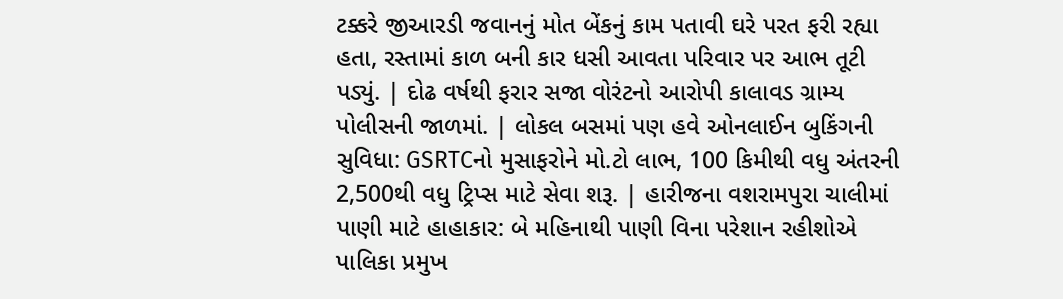ટક્કરે જીઆરડી જવાનનું મોત બેંકનું કામ પતાવી ઘરે પરત ફરી રહ્યા હતા, રસ્તામાં કાળ બની કાર ધસી આવતા પરિવાર પર આભ તૂટી પડ્યું. | દોઢ વર્ષથી ફરાર સજા વોરંટનો આરોપી કાલાવડ ગ્રામ્ય પોલીસની જાળમાં. | લોકલ બસમાં પણ હવે ઓનલાઈન બુકિંગની સુવિધા: GSRTCનો મુસાફરોને મો.ટો લાભ, 100 કિમીથી વધુ અંતરની 2,500થી વધુ ટ્રિપ્સ માટે સેવા શરૂ. | હારીજના વશરામપુરા ચાલીમાં પાણી માટે હાહાકાર: બે મહિનાથી પાણી વિના પરેશાન રહીશોએ પાલિકા પ્રમુખ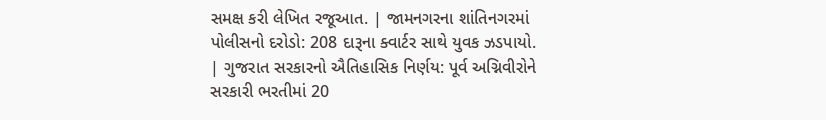સમક્ષ કરી લેખિત રજૂઆત. | જામનગરના શાંતિનગરમાં પોલીસનો દરોડો: 208 દારૂના ક્વાર્ટર સાથે યુવક ઝડપાયો. | ગુજરાત સરકારનો ઐતિહાસિક નિર્ણય: પૂર્વ અગ્નિવીરોને સરકારી ભરતીમાં 20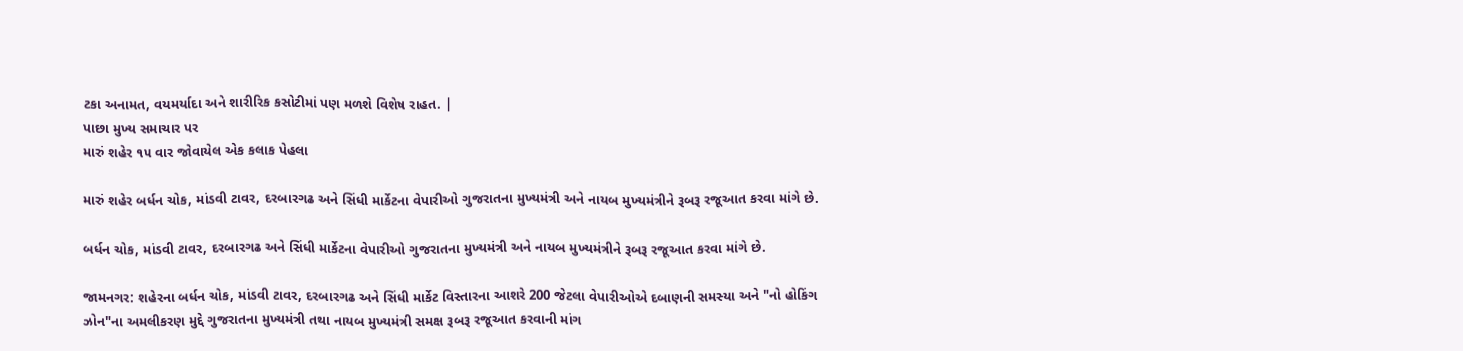ટકા અનામત, વયમર્યાદા અને શારીરિક કસોટીમાં પણ મળશે વિશેષ રાહત. |
પાછા મુખ્ય સમાચાર પર
મારું શહેર ૧૫ વાર જોવાયેલ એક કલાક પેહલા

મારું શહેર બર્ધન ચોક, માંડવી ટાવર, દરબારગઢ અને સિંધી માર્કેટના વેપારીઓ ગુજરાતના મુખ્યમંત્રી અને નાયબ મુખ્યમંત્રીને રૂબરૂ રજૂઆત કરવા માંગે છે.

બર્ધન ચોક, માંડવી ટાવર, દરબારગઢ અને સિંધી માર્કેટના વેપારીઓ ગુજરાતના મુખ્યમંત્રી અને નાયબ મુખ્યમંત્રીને રૂબરૂ રજૂઆત કરવા માંગે છે.

જામનગર: શહેરના બર્ધન ચોક, માંડવી ટાવર, દરબારગઢ અને સિંધી માર્કેટ વિસ્તારના આશરે 200 જેટલા વેપારીઓએ દબાણની સમસ્યા અને "નો હોકિંગ ઝોન"ના અમલીકરણ મુદ્દે ગુજરાતના મુખ્યમંત્રી તથા નાયબ મુખ્યમંત્રી સમક્ષ રૂબરૂ રજૂઆત કરવાની માંગ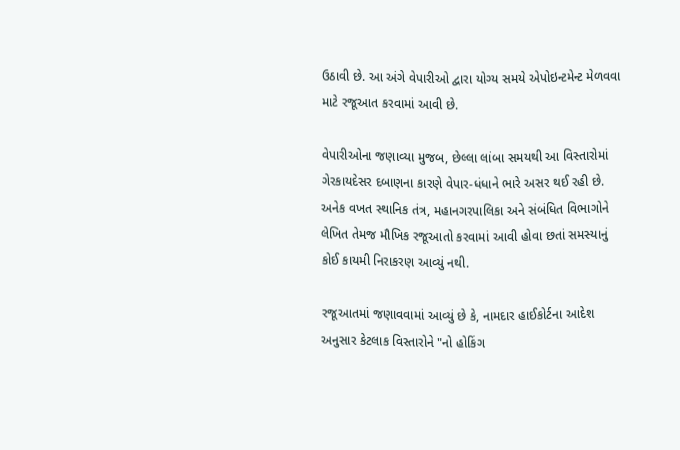ઉઠાવી છે. આ અંગે વેપારીઓ દ્વારા યોગ્ય સમયે એપોઇન્ટમેન્ટ મેળવવા માટે રજૂઆત કરવામાં આવી છે.

વેપારીઓના જણાવ્યા મુજબ, છેલ્લા લાંબા સમયથી આ વિસ્તારોમાં ગેરકાયદેસર દબાણના કારણે વેપાર-ધંધાને ભારે અસર થઈ રહી છે. અનેક વખત સ્થાનિક તંત્ર, મહાનગરપાલિકા અને સંબંધિત વિભાગોને લેખિત તેમજ મૌખિક રજૂઆતો કરવામાં આવી હોવા છતાં સમસ્યાનું કોઈ કાયમી નિરાકરણ આવ્યું નથી.

રજૂઆતમાં જણાવવામાં આવ્યું છે કે, નામદાર હાઈકોર્ટના આદેશ અનુસાર કેટલાક વિસ્તારોને "નો હોકિંગ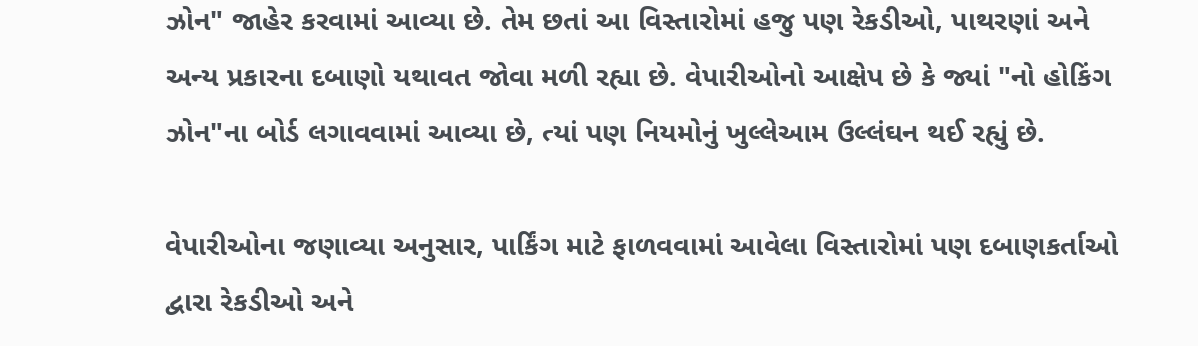ઝોન" જાહેર કરવામાં આવ્યા છે. તેમ છતાં આ વિસ્તારોમાં હજુ પણ રેકડીઓ, પાથરણાં અને અન્ય પ્રકારના દબાણો યથાવત જોવા મળી રહ્યા છે. વેપારીઓનો આક્ષેપ છે કે જ્યાં "નો હોકિંગ ઝોન"ના બોર્ડ લગાવવામાં આવ્યા છે, ત્યાં પણ નિયમોનું ખુલ્લેઆમ ઉલ્લંઘન થઈ રહ્યું છે.

વેપારીઓના જણાવ્યા અનુસાર, પાર્કિંગ માટે ફાળવવામાં આવેલા વિસ્તારોમાં પણ દબાણકર્તાઓ દ્વારા રેકડીઓ અને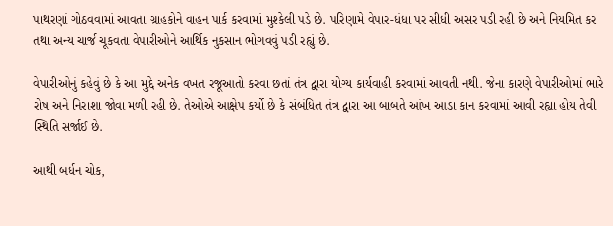પાથરણાં ગોઠવવામાં આવતા ગ્રાહકોને વાહન પાર્ક કરવામાં મુશ્કેલી પડે છે. પરિણામે વેપાર-ધંધા પર સીધી અસર પડી રહી છે અને નિયમિત કર તથા અન્ય ચાર્જ ચૂકવતા વેપારીઓને આર્થિક નુકસાન ભોગવવું પડી રહ્યું છે.

વેપારીઓનું કહેવું છે કે આ મુદ્દે અનેક વખત રજૂઆતો કરવા છતાં તંત્ર દ્વારા યોગ્ય કાર્યવાહી કરવામાં આવતી નથી. જેના કારણે વેપારીઓમાં ભારે રોષ અને નિરાશા જોવા મળી રહી છે. તેઓએ આક્ષેપ કર્યો છે કે સંબંધિત તંત્ર દ્વારા આ બાબતે આંખ આડા કાન કરવામાં આવી રહ્યા હોય તેવી સ્થિતિ સર્જાઈ છે.

આથી બર્ધન ચોક,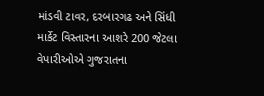માંડવી ટાવર, દરબારગઢ અને સિંધી માર્કેટ વિસ્તારના આશરે 200 જેટલા વેપારીઓએ ગુજરાતના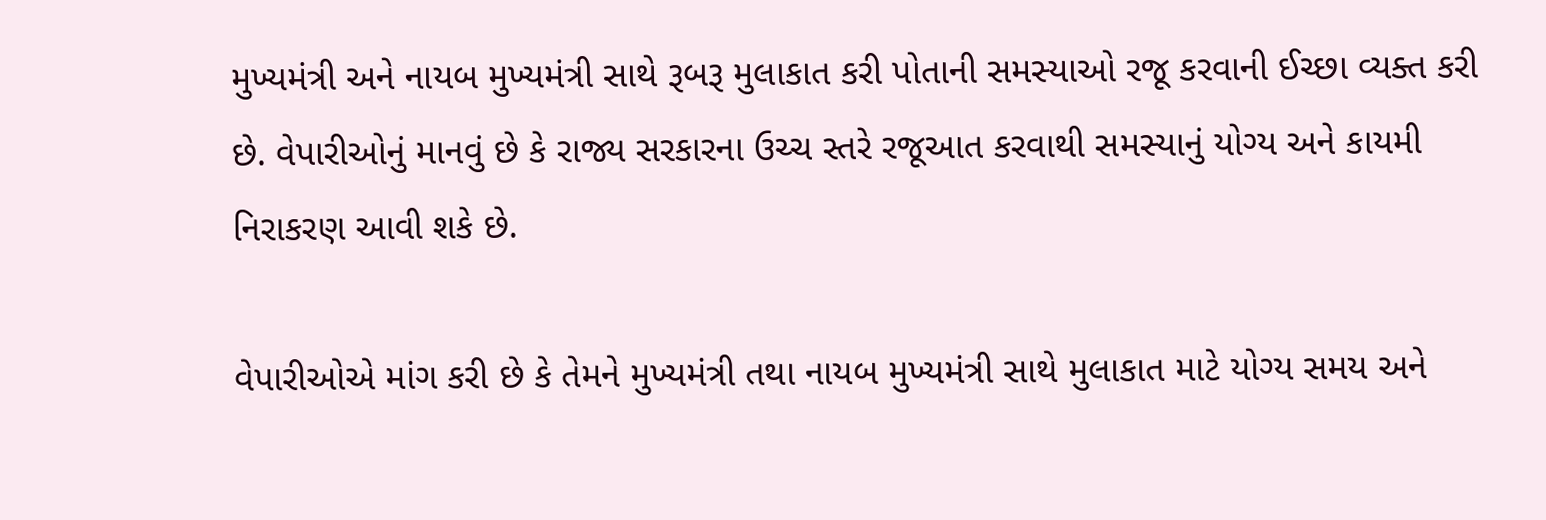મુખ્યમંત્રી અને નાયબ મુખ્યમંત્રી સાથે રૂબરૂ મુલાકાત કરી પોતાની સમસ્યાઓ રજૂ કરવાની ઈચ્છા વ્યક્ત કરી છે. વેપારીઓનું માનવું છે કે રાજ્ય સરકારના ઉચ્ચ સ્તરે રજૂઆત કરવાથી સમસ્યાનું યોગ્ય અને કાયમી નિરાકરણ આવી શકે છે.

વેપારીઓએ માંગ કરી છે કે તેમને મુખ્યમંત્રી તથા નાયબ મુખ્યમંત્રી સાથે મુલાકાત માટે યોગ્ય સમય અને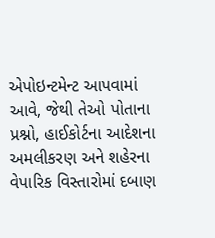એપોઇન્ટમેન્ટ આપવામાં આવે, જેથી તેઓ પોતાના પ્રશ્નો, હાઈકોર્ટના આદેશના અમલીકરણ અને શહેરના વેપારિક વિસ્તારોમાં દબાણ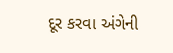દૂર કરવા અંગેની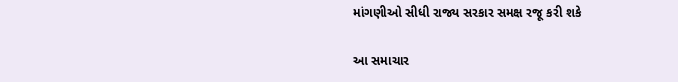માંગણીઓ સીધી રાજ્ય સરકાર સમક્ષ રજૂ કરી શકે

આ સમાચાર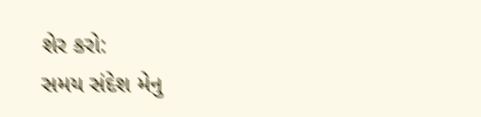શેર કરો:
સમય સંદેશ મેનુ